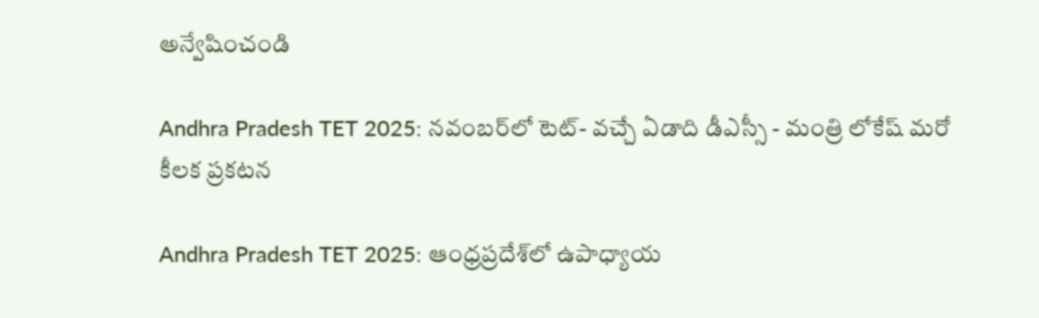అన్వేషించండి

Andhra Pradesh TET 2025: నవంబర్‌లో టెట్‌- వచ్చే ఏడాది డీఎస్సీ - మంత్రి లోకేష్ మరో కీలక ప్రకటన

Andhra Pradesh TET 2025: ఆంధ్రప్రదేశ్‌లో ఉపాధ్యాయ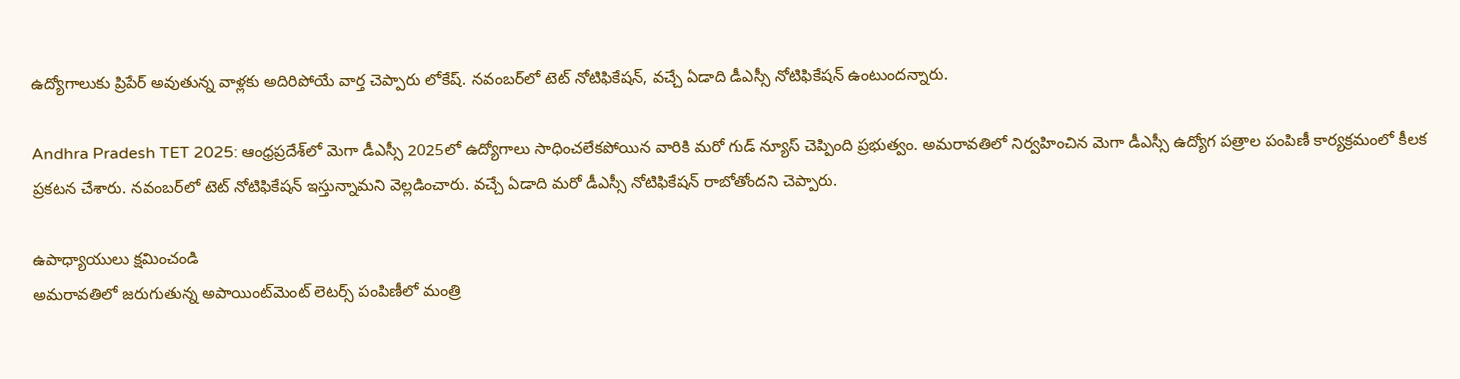ఉద్యోగాలుకు ప్రిపేర్ అవుతున్న వాళ్లకు అదిరిపోయే వార్త చెప్పారు లోకేష్. నవంబర్‌లో టెట్ నోటిఫికేషన్, వచ్చే ఏడాది డీఎస్సీ నోటిఫికేషన్ ఉంటుందన్నారు.

Andhra Pradesh TET 2025: ఆంధ్రప్రదేశ్‌లో మెగా డీఎస్సీ 2025లో ఉద్యోగాలు సాధించలేకపోయిన వారికి మరో గుడ్ న్యూస్ చెప్పింది ప్రభుత్వం. అమరావతిలో నిర్వహించిన మెగా డీఎస్సీ ఉద్యోగ పత్రాల పంపిణీ కార్యక్రమంలో కీలక ప్రకటన చేశారు. నవంబర్‌లో టెట్ నోటిఫికేషన్ ఇస్తున్నామని వెల్లడించారు. వచ్చే ఏడాది మరో డీఎస్సీ నోటిఫికేషన్ రాబోతోందని చెప్పారు.

ఉపాధ్యాయులు క్షమించండి
అమరావతిలో జరుగుతున్న అపాయింట్‌మెంట్ లెటర్స్ పంపిణీలో మంత్రి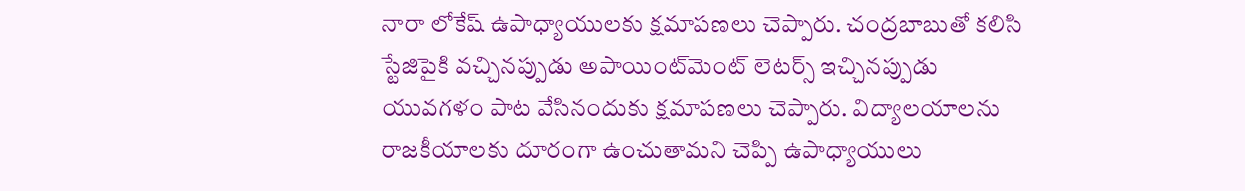నారా లోకేష్ ఉపాధ్యాయులకు క్షమాపణలు చెప్పారు. చంద్రబాబుతో కలిసి స్టేజిపైకి వచ్చినప్పుడు అపాయింట్‌మెంట్ లెటర్స్ ఇచ్చినప్పుడు యువగళం పాట వేసినందుకు క్షమాపణలు చెప్పారు. విద్యాలయాలను రాజకీయాలకు దూరంగా ఉంచుతామని చెప్పి ఉపాధ్యాయులు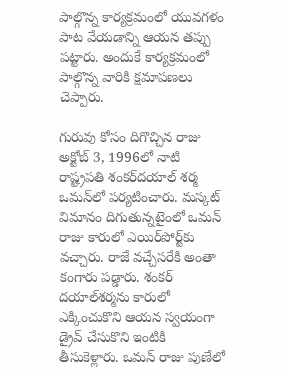పాల్గొన్న కార్యక్రమంలో యువగళం పాట వేయడాన్ని ఆయన తప్పు పట్టారు. అందుకే కార్యక్రమంలో పాల్గొన్న వారికి క్షమాపణలు చెప్పారు.

గురువు కోసం దిగొచ్చిన రాజు
అక్టోబ్‌ 3, 1996లో నాటి రాష్ట్రపతి శంకర్‌దయాల్ శర్మ ఒమన్‌లో పర్యటించారు. మస్కట్‌ విమానం దిగుతున్నటైంలో ఒమన్ రాజు కారులో ఎయిర్‌పోర్ట్‌కు వచ్చారు. రాజే వచ్చేసరేకి అంతా కంగారు పడ్డారు. శంకర్‌ దయాల్‌శర్మను కారులో ఎక్కించుకొని ఆయన స్వయంగా డ్రైవ్ చేసుకొని ఇంటికి తీసుకెళ్లారు. ఒమన్ రాజు పుణేలో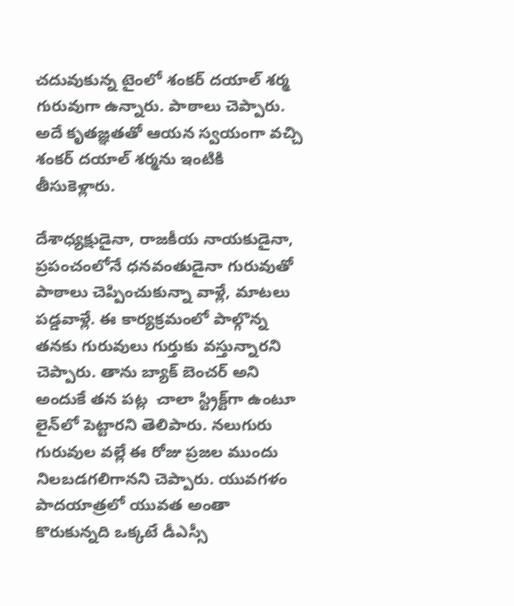చదువుకున్న టైంలో శంకర్‌ దయాల్‌ శర్మ గురువుగా ఉన్నారు. పాఠాలు చెప్పారు. అదే కృతజ్ఞతతో ఆయన స్వయంగా వచ్చి శంకర్‌ దయాల్‌ శర్మను ఇంటికి తీసుకెళ్లారు.

దేశాధ్యక్షుడైనా, రాజకీయ నాయకుడైనా, ప్రపంచంలోనే ధనవంతుడైనా గురువుతో పాఠాలు చెప్పించుకున్నా వాళ్లే, మాటలు పడ్డవాళ్లే. ఈ కార్యక్రమంలో పాల్గొన్న తనకు గురువులు గుర్తుకు వస్తున్నారని చెప్పారు. తాను బ్యాక్‌ బెంచర్‌ అని అందుకే తన పట్ల  చాలా స్ట్రిక్ట్‌గా ఉంటూ లైన్‌లో పెట్టారని తెలిపారు. నలుగురు గురువుల వల్లే ఈ రోజు ప్రజల ముందు నిలబడగలిగానని చెప్పారు. యువగళం పాదయాత్రలో యువత అంతా కొరుకున్నది ఒక్కటే డీఎస్సీ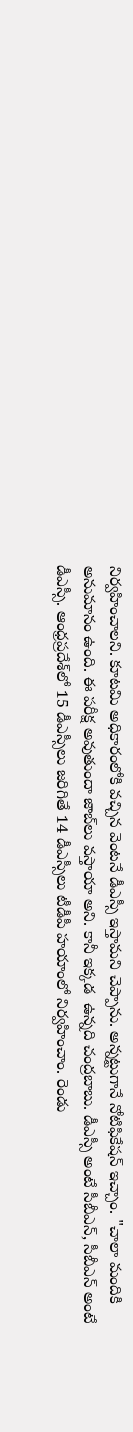నిర్వహించాలని. కూటమి అధికారంలోకి వచ్చిన వెంటనే డీఎస్సీ ఇస్తామని చెప్పాను. అన్నట్టుగానే నోటిఫికేషన్ ఇచ్చాం. "చాలా మందికి అనుమానం ఉంది. ఈ పరీక్ష అవుతుందా జాబ్‌లు వస్తాయా అని. కానీ ఇక్కడ  ఉన్నది చంద్రబాబు. డీఎస్సీ అంటే సీబీఎన్, సీబీఎన్ అంటే డీఎస్సీ. ఆంధ్రప్రదేశ్‌లో 15 డీఎస్సీలు జరిగితే 14 డీఎస్సీలు టీడీపీ హయాంలో నిర్వహించాం. రెండు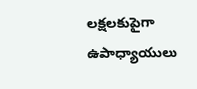లక్షలకుపైగా ఉపాధ్యాయులు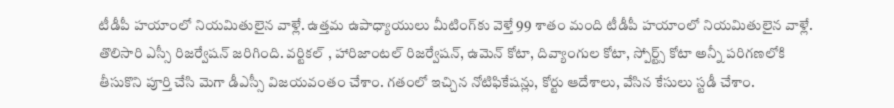టీడీపీ హయాంలో నియమితులైన వాళ్లే. ఉత్తమ ఉపాధ్యాయులు మీటింగ్‌కు వెళ్తే 99 శాతం మంది టీడీపీ హయాంలో నియమితులైన వాళ్లే.
తొలిసారి ఎస్సీ రిజర్వేషన్ జరిగింది. వర్టికల్ , హారిజాంటల్ రిజర్వేషన్, ఉమెన్ కోటా, దివ్యాంగుల కోటా, స్పోర్ట్స్ కోటా అన్నీ పరిగణలోకి తీసుకొని పూర్తి చేసి మెగా డీఎస్సీ విజయవంతం చేశాం. గతంలో ఇచ్చిన నోటిఫికేషన్లు, కోర్టు ఆదేశాలు, వేసిన కేసులు స్టడీ చేశాం.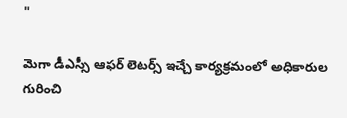"

మెగా డీఎస్సీ ఆఫర్ లెటర్స్ ఇచ్చే కార్యక్రమంలో అధికారుల గురించి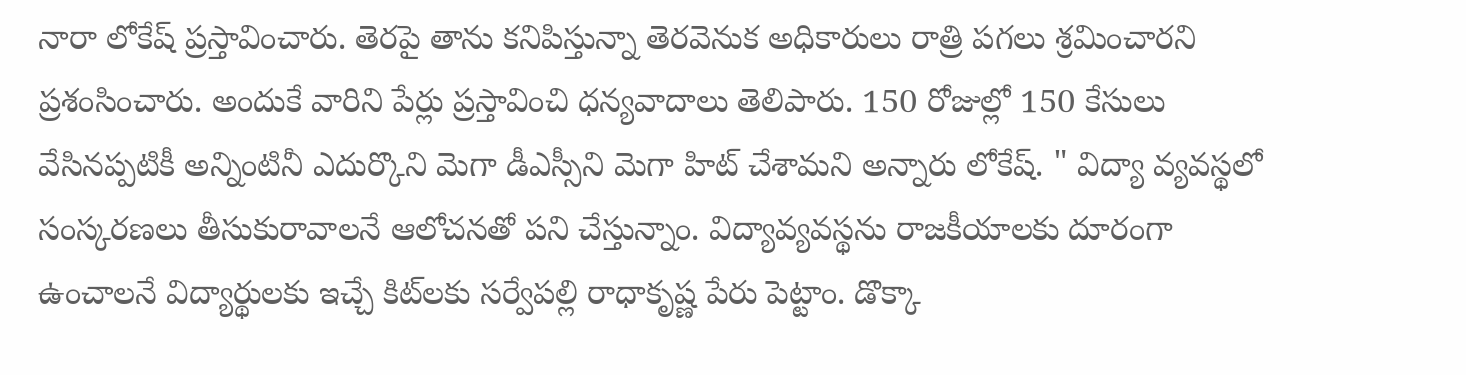నారా లోకేష్ ప్రస్తావించారు. తెరపై తాను కనిపిస్తున్నా తెరవెనుక అధికారులు రాత్రి పగలు శ్రమించారని ప్రశంసించారు. అందుకే వారిని పేర్లు ప్రస్తావించి ధన్యవాదాలు తెలిపారు. 150 రోజుల్లో 150 కేసులు వేసినప్పటికీ అన్నింటినీ ఎదుర్కొని మెగా డీఎస్సీని మెగా హిట్ చేశామని అన్నారు లోకేష్‌. " విద్యా వ్యవస్థలో సంస్కరణలు తీసుకురావాలనే ఆలోచనతో పని చేస్తున్నాం. విద్యావ్యవస్థను రాజకీయాలకు దూరంగా ఉంచాలనే విద్యార్థులకు ఇచ్చే కిట్‌లకు సర్వేపల్లి రాధాకృష్ణ పేరు పెట్టాం. డొక్కా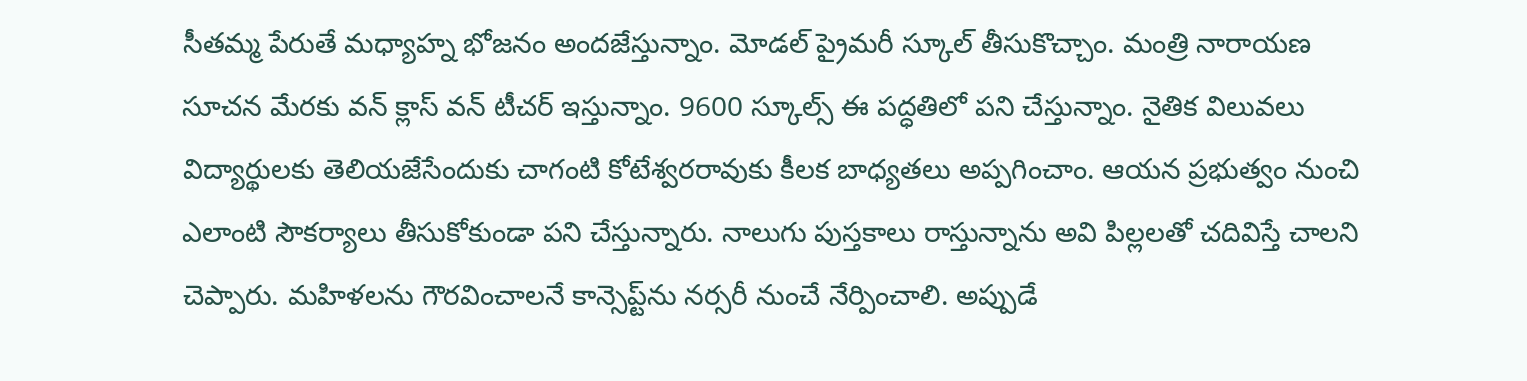సీతమ్మ పేరుతే మధ్యాహ్న భోజనం అందజేస్తున్నాం. మోడల్ ప్రైమరీ స్కూల్‌ తీసుకొచ్చాం. మంత్రి నారాయణ సూచన మేరకు వన్ క్లాస్ వన్ టీచర్ ఇస్తున్నాం. 9600 స్కూల్స్‌ ఈ పద్ధతిలో పని చేస్తున్నాం. నైతిక విలువలు విద్యార్థులకు తెలియజేసేందుకు చాగంటి కోటేశ్వరరావుకు కీలక బాధ్యతలు అప్పగించాం. ఆయన ప్రభుత్వం నుంచి ఎలాంటి సౌకర్యాలు తీసుకోకుండా పని చేస్తున్నారు. నాలుగు పుస్తకాలు రాస్తున్నాను అవి పిల్లలతో చదివిస్తే చాలని చెప్పారు. మహిళలను గౌరవించాలనే కాన్సెప్ట్‌ను నర్సరీ నుంచే నేర్పించాలి. అప్పుడే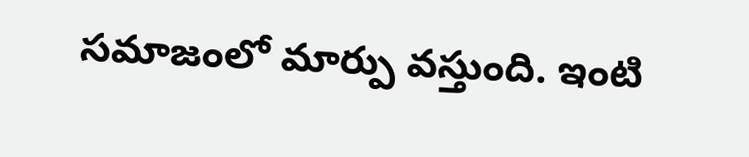సమాజంలో మార్పు వస్తుంది. ఇంటి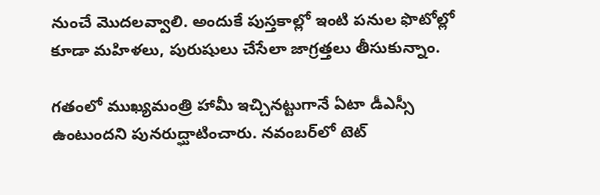నుంచే మొదలవ్వాలి. అందుకే పుస్తకాల్లో ఇంటి పనుల ఫొటోల్లో కూడా మహిళలు, పురుషులు చేసేలా జాగ్రత్తలు తీసుకున్నాం.

గతంలో ముఖ్యమంత్రి హామీ ఇచ్చినట్టుగానే ఏటా డీఎస్సీ ఉంటుందని పునరుద్ఘాటించారు. నవంబర్‌లో టెట్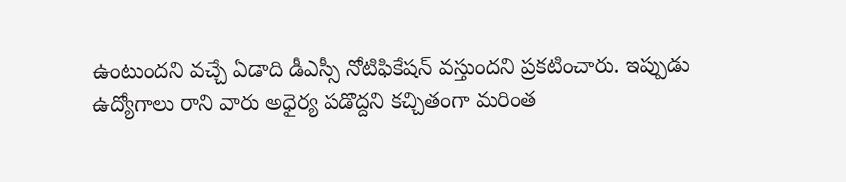ఉంటుందని వచ్చే ఏడాది డీఎస్సీ నోటిఫికేషన్ వస్తుందని ప్రకటించారు. ఇప్పుడు ఉద్యోగాలు రాని వారు అధైర్య పడొద్దని కచ్చితంగా మరింత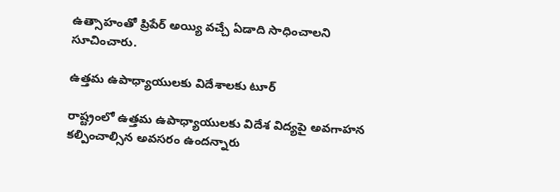ఉత్సాహంతో ప్రిపేర్ అయ్యి వచ్చే ఏడాది సాధించాలని సూచించారు.

ఉత్తమ ఉపాధ్యాయులకు విదేశాలకు టూర్‌

రాష్ట్రంలో ఉత్తమ ఉపాధ్యాయులకు విదేశ విద్యపై అవగాహన కల్పించాల్సిన అవసరం ఉందన్నారు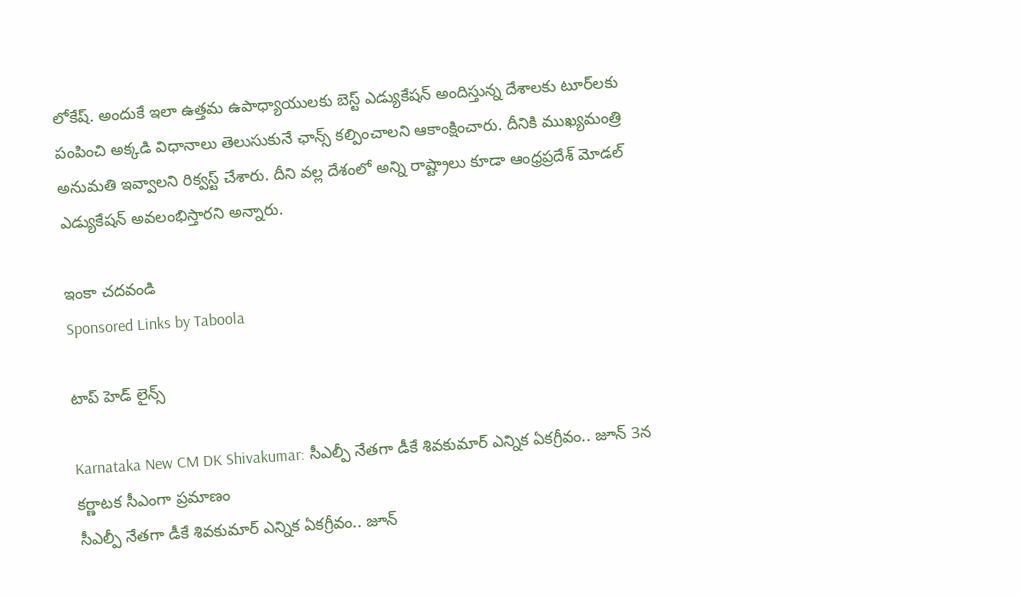లోకేష్. అందుకే ఇలా ఉత్తమ ఉపాధ్యాయులకు బెస్ట్ ఎడ్యుకేషన్ అందిస్తున్న దేశాలకు టూర్‌లకు పంపించి అక్కడి విధానాలు తెలుసుకునే ఛాన్స్ కల్పించాలని ఆకాంక్షించారు. దీనికి ముఖ్యమంత్రి అనుమతి ఇవ్వాలని రిక్వస్ట్ చేశారు. దీని వల్ల దేశంలో అన్ని రాష్ట్రాలు కూడా ఆంధ్రప్రదేశ్ మోడల్ ఎడ్యుకేషన్ అవలంభిస్తారని అన్నారు.

ఇంకా చదవండి
Sponsored Links by Taboola

టాప్ హెడ్ లైన్స్

Karnataka New CM DK Shivakumar: సీఎల్పీ నేతగా డీకే శివకుమార్ ఎన్నిక ఏకగ్రీవం.. జూన్ 3న కర్ణాటక సీఎంగా ప్రమాణం
సీఎల్పీ నేతగా డీకే శివకుమార్ ఎన్నిక ఏకగ్రీవం.. జూన్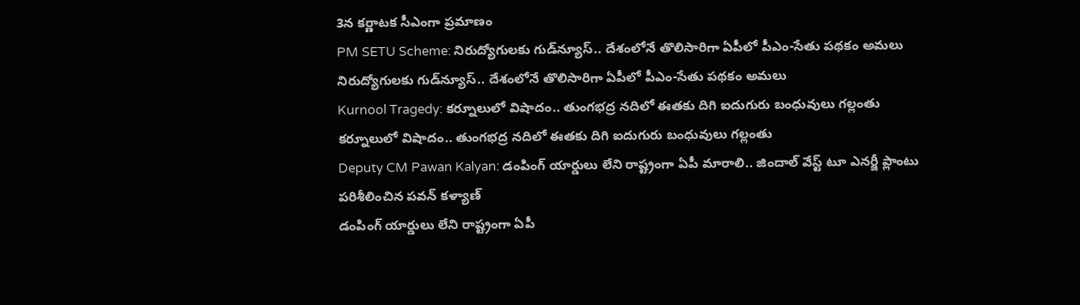3న కర్ణాటక సీఎంగా ప్రమాణం
PM SETU Scheme: నిరుద్యోగులకు గుడ్‌న్యూస్.. దేశంలోనే తొలిసారిగా ఏపీలో పీఎం-సేతు పథకం అమలు
నిరుద్యోగులకు గుడ్‌న్యూస్.. దేశంలోనే తొలిసారిగా ఏపీలో పీఎం-సేతు పథకం అమలు
Kurnool Tragedy: కర్నూలులో విషాదం.. తుంగభద్ర నదిలో ఈతకు దిగి ఐదుగురు బంధువులు గల్లంతు
కర్నూలులో విషాదం.. తుంగభద్ర నదిలో ఈతకు దిగి ఐదుగురు బంధువులు గల్లంతు
Deputy CM Pawan Kalyan: డంపింగ్ యార్డులు లేని రాష్ట్రంగా ఏపీ మారాలి.. జిందాల్ వేస్ట్ టూ ఎనర్జీ ప్లాంటు పరిశీలించిన పవన్ కళ్యాణ్
డంపింగ్ యార్డులు లేని రాష్ట్రంగా ఏపీ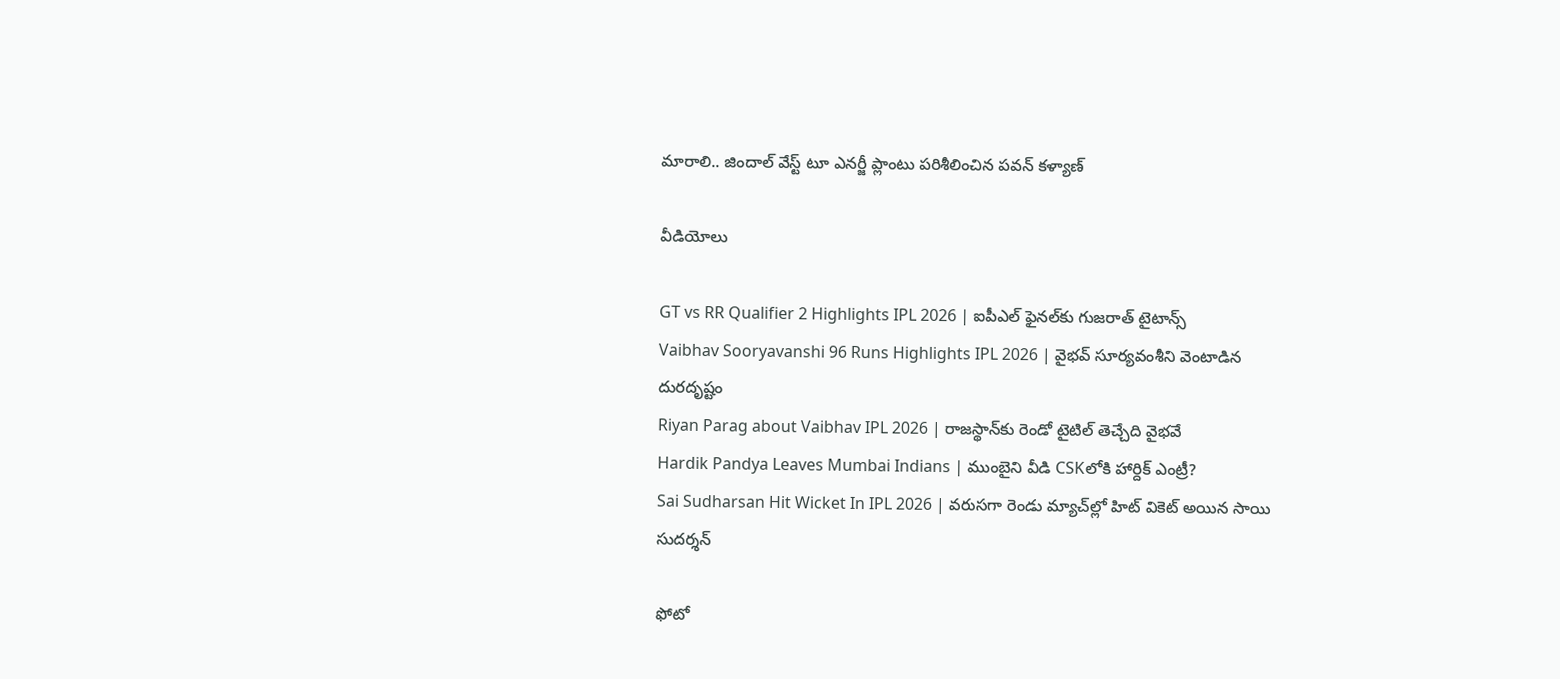మారాలి.. జిందాల్ వేస్ట్ టూ ఎనర్జీ ప్లాంటు పరిశీలించిన పవన్ కళ్యాణ్

వీడియోలు

GT vs RR Qualifier 2 Highlights IPL 2026 | ఐపీఎల్ ఫైనల్‌కు గుజరాత్ టైటాన్స్
Vaibhav Sooryavanshi 96 Runs Highlights IPL 2026 | వైభవ్ సూర్యవంశీని వెంటాడిన దురదృష్టం
Riyan Parag about Vaibhav IPL 2026 | రాజస్థాన్‌కు రెండో టైటిల్ తెచ్చేది వైభవే
Hardik Pandya Leaves Mumbai Indians | ముంబైని వీడి CSKలోకి హార్దిక్ ఎంట్రీ?
Sai Sudharsan Hit Wicket In IPL 2026 | వరుసగా రెండు మ్యాచ్‌ల్లో హిట్ వికెట్ అయిన సాయి సుదర్శన్

ఫోటో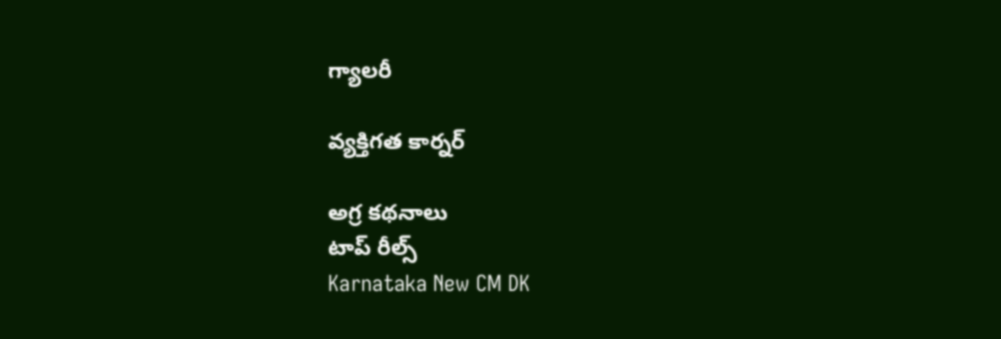గ్యాలరీ

వ్యక్తిగత కార్నర్

అగ్ర కథనాలు
టాప్ రీల్స్
Karnataka New CM DK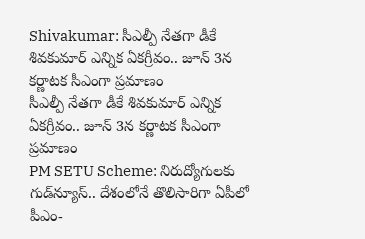Shivakumar: సీఎల్పీ నేతగా డీకే శివకుమార్ ఎన్నిక ఏకగ్రీవం.. జూన్ 3న కర్ణాటక సీఎంగా ప్రమాణం
సీఎల్పీ నేతగా డీకే శివకుమార్ ఎన్నిక ఏకగ్రీవం.. జూన్ 3న కర్ణాటక సీఎంగా ప్రమాణం
PM SETU Scheme: నిరుద్యోగులకు గుడ్‌న్యూస్.. దేశంలోనే తొలిసారిగా ఏపీలో పీఎం-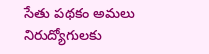సేతు పథకం అమలు
నిరుద్యోగులకు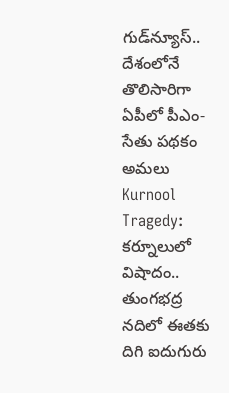గుడ్‌న్యూస్.. దేశంలోనే తొలిసారిగా ఏపీలో పీఎం-సేతు పథకం అమలు
Kurnool Tragedy: కర్నూలులో విషాదం.. తుంగభద్ర నదిలో ఈతకు దిగి ఐదుగురు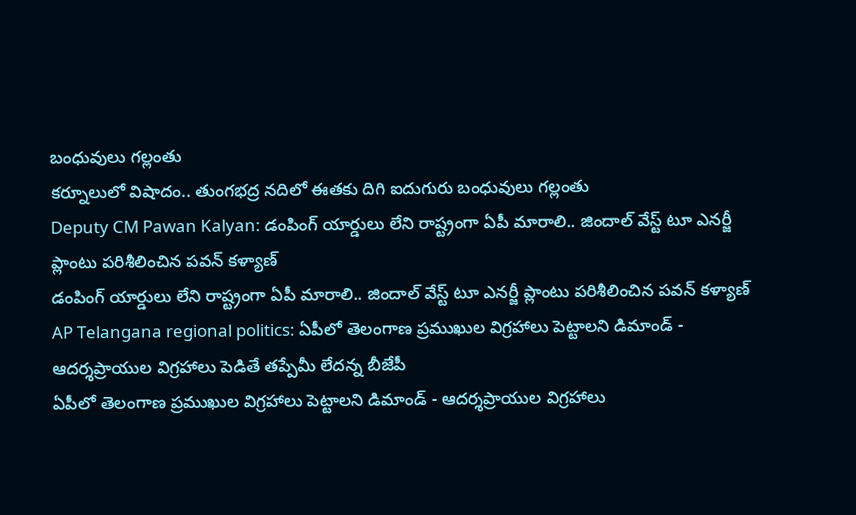బంధువులు గల్లంతు
కర్నూలులో విషాదం.. తుంగభద్ర నదిలో ఈతకు దిగి ఐదుగురు బంధువులు గల్లంతు
Deputy CM Pawan Kalyan: డంపింగ్ యార్డులు లేని రాష్ట్రంగా ఏపీ మారాలి.. జిందాల్ వేస్ట్ టూ ఎనర్జీ ప్లాంటు పరిశీలించిన పవన్ కళ్యాణ్
డంపింగ్ యార్డులు లేని రాష్ట్రంగా ఏపీ మారాలి.. జిందాల్ వేస్ట్ టూ ఎనర్జీ ప్లాంటు పరిశీలించిన పవన్ కళ్యాణ్
AP Telangana regional politics: ఏపీలో తెలంగాణ ప్రముఖుల విగ్రహాలు పెట్టాలని డిమాండ్ - ఆదర్శప్రాయుల విగ్రహాలు పెడితే తప్పేమీ లేదన్న బీజేపీ
ఏపీలో తెలంగాణ ప్రముఖుల విగ్రహాలు పెట్టాలని డిమాండ్ - ఆదర్శప్రాయుల విగ్రహాలు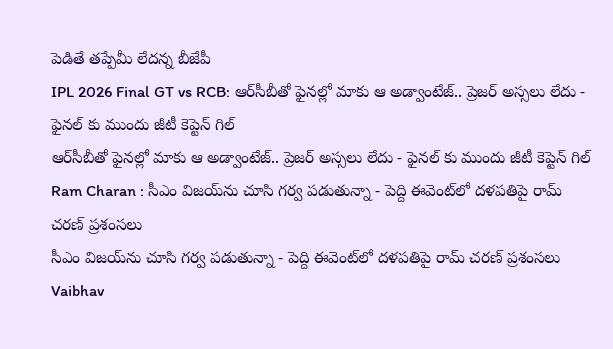పెడితే తప్పేమీ లేదన్న బీజేపీ
IPL 2026 Final GT vs RCB: ఆర్‌సీబీతో ఫైన‌ల్లో మాకు ఆ అడ్వాంటేజ్.. ప్రెజర్ అస్సలు లేదు - ఫైనల్ కు ముందు జీటీ కెప్టెన్ గిల్
ఆర్‌సీబీతో ఫైన‌ల్లో మాకు ఆ అడ్వాంటేజ్.. ప్రెజర్ అస్సలు లేదు - ఫైనల్ కు ముందు జీటీ కెప్టెన్ గిల్
Ram Charan : సీఎం విజయ్‌ను చూసి గర్వ పడుతున్నా - పెద్ది ఈవెంట్‌లో దళపతిపై రామ్ చరణ్ ప్రశంసలు
సీఎం విజయ్‌ను చూసి గర్వ పడుతున్నా - పెద్ది ఈవెంట్‌లో దళపతిపై రామ్ చరణ్ ప్రశంసలు
Vaibhav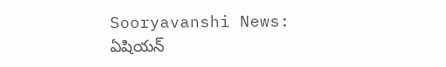Sooryavanshi News: ఏషియన్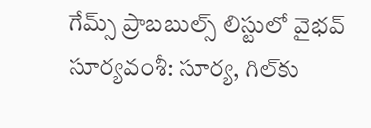గేమ్స్ ప్రాబబుల్స్ లిస్టులో వైభవ్ సూర్యవంశీ: సూర్య, గిల్‌కు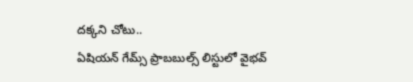దక్కని చోటు..
ఏషియన్ గేమ్స్ ప్రాబబుల్స్ లిస్టులో వైభవ్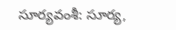సూర్యవంశీ: సూర్య,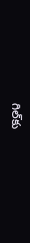గిల్‌కు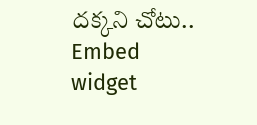దక్కని చోటు..
Embed widget